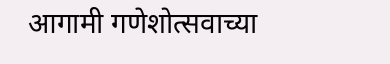आगामी गणेशोत्सवाच्या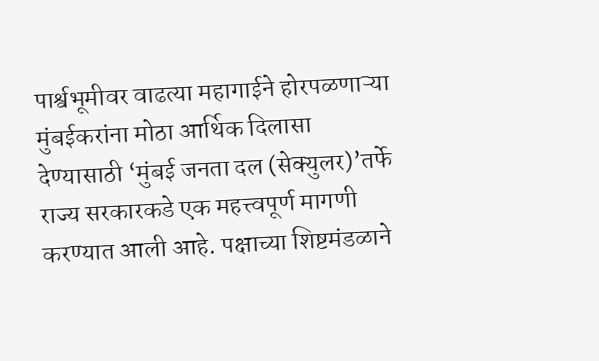पार्श्वभूमीवर वाढत्या महागाईने होरपळणाऱ्या मुंबईकरांना मोठा आर्थिक दिलासा देण्यासाठी ‘मुंबई जनता दल (सेक्युलर)’तर्फे राज्य सरकारकडे एक महत्त्वपूर्ण मागणी करण्यात आली आहे. पक्षाच्या शिष्टमंडळाने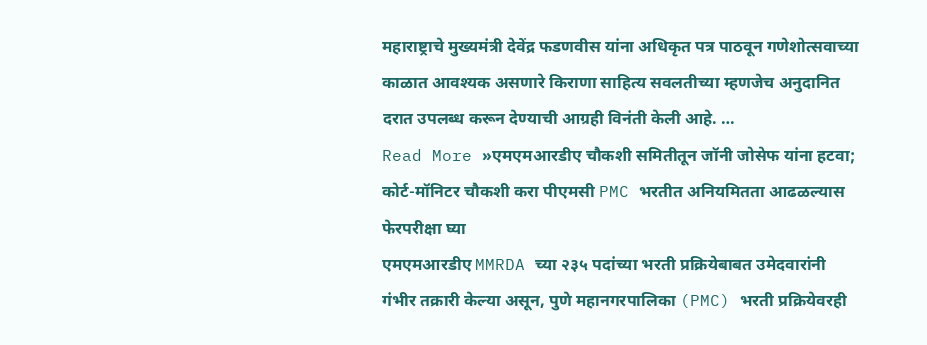महाराष्ट्राचे मुख्यमंत्री देवेंद्र फडणवीस यांना अधिकृत पत्र पाठवून गणेशोत्सवाच्या काळात आवश्यक असणारे किराणा साहित्य सवलतीच्या म्हणजेच अनुदानित दरात उपलब्ध करून देण्याची आग्रही विनंती केली आहे. …
Read More »एमएमआरडीए चौकशी समितीतून जॉनी जोसेफ यांना हटवा; कोर्ट-मॉनिटर चौकशी करा पीएमसी PMC भरतीत अनियमितता आढळल्यास फेरपरीक्षा घ्या
एमएमआरडीए MMRDA च्या २३५ पदांच्या भरती प्रक्रियेबाबत उमेदवारांनी गंभीर तक्रारी केल्या असून, पुणे महानगरपालिका (PMC) भरती प्रक्रियेवरही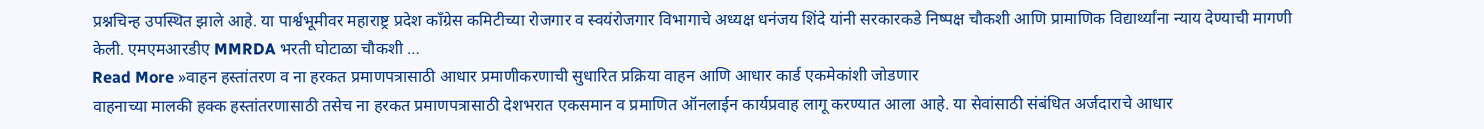प्रश्नचिन्ह उपस्थित झाले आहे. या पार्श्वभूमीवर महाराष्ट्र प्रदेश काँग्रेस कमिटीच्या रोजगार व स्वयंरोजगार विभागाचे अध्यक्ष धनंजय शिंदे यांनी सरकारकडे निष्पक्ष चौकशी आणि प्रामाणिक विद्यार्थ्यांना न्याय देण्याची मागणी केली. एमएमआरडीए MMRDA भरती घोटाळा चौकशी …
Read More »वाहन हस्तांतरण व ना हरकत प्रमाणपत्रासाठी आधार प्रमाणीकरणाची सुधारित प्रक्रिया वाहन आणि आधार कार्ड एकमेकांशी जोडणार
वाहनाच्या मालकी हक्क हस्तांतरणासाठी तसेच ना हरकत प्रमाणपत्रासाठी देशभरात एकसमान व प्रमाणित ऑनलाईन कार्यप्रवाह लागू करण्यात आला आहे. या सेवांसाठी संबंधित अर्जदाराचे आधार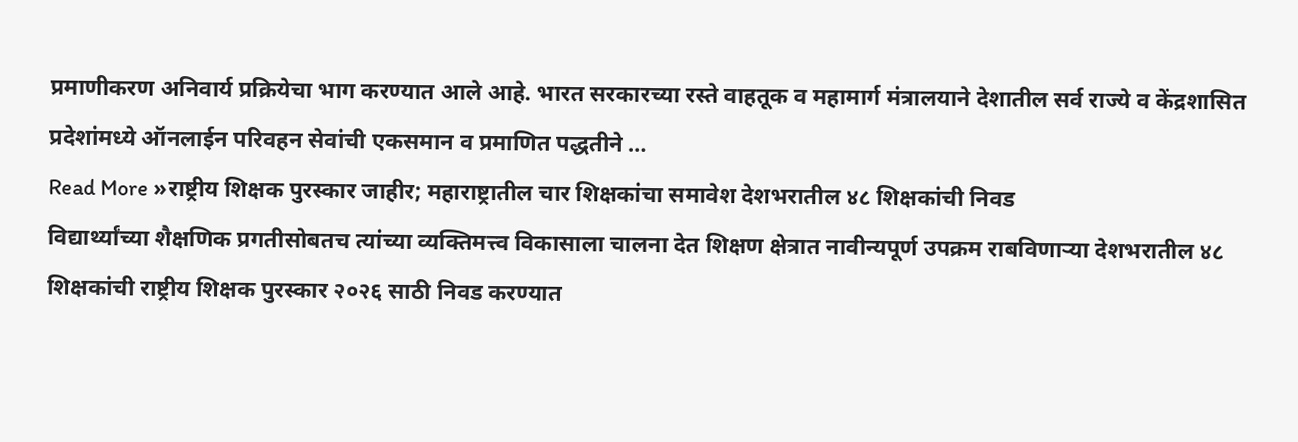प्रमाणीकरण अनिवार्य प्रक्रियेचा भाग करण्यात आले आहे. भारत सरकारच्या रस्ते वाहतूक व महामार्ग मंत्रालयाने देशातील सर्व राज्ये व केंद्रशासित प्रदेशांमध्ये ऑनलाईन परिवहन सेवांची एकसमान व प्रमाणित पद्धतीने …
Read More »राष्ट्रीय शिक्षक पुरस्कार जाहीर; महाराष्ट्रातील चार शिक्षकांचा समावेश देशभरातील ४८ शिक्षकांची निवड
विद्यार्थ्यांच्या शैक्षणिक प्रगतीसोबतच त्यांच्या व्यक्तिमत्त्व विकासाला चालना देत शिक्षण क्षेत्रात नावीन्यपूर्ण उपक्रम राबविणाऱ्या देशभरातील ४८ शिक्षकांची राष्ट्रीय शिक्षक पुरस्कार २०२६ साठी निवड करण्यात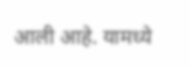आली आहे. यामध्ये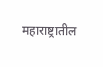महाराष्ट्रातील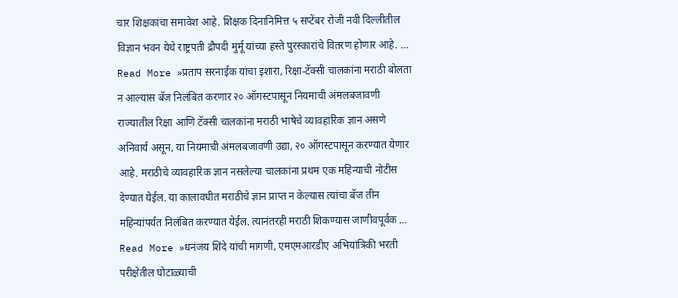चार शिक्षकांचा समावेश आहे. शिक्षक दिनानिमित्त ५ सप्टेंबर रोजी नवी दिल्लीतील विज्ञान भवन येथे राष्ट्रपती द्रौपदी मुर्मू यांच्या हस्ते पुरस्कारांचे वितरण होणार आहे. …
Read More »प्रताप सरनाईक यांचा इशारा, रिक्षा-टॅक्सी चालकांना मराठी बोलता न आल्यास बॅज निलंबित करणार २० ऑगस्टपासून नियमाची अंमलबजावणी
राज्यातील रिक्षा आणि टॅक्सी चालकांना मराठी भाषेचे व्यावहारिक ज्ञान असणे अनिवार्य असून, या नियमाची अंमलबजावणी उद्या, २० ऑगस्टपासून करण्यात येणार आहे. मराठीचे व्यावहारिक ज्ञान नसलेल्या चालकांना प्रथम एक महिन्याची नोटीस देण्यात येईल. या कालावधीत मराठीचे ज्ञान प्राप्त न केल्यास त्यांचा बॅज तीन महिन्यांपर्यंत निलंबित करण्यात येईल. त्यानंतरही मराठी शिकण्यास जाणीवपूर्वक …
Read More »धनंजय शिंदे यांची मागणी, एमएमआरडीए अभियांत्रिकी भरती परीक्षेतील घोटाळ्याची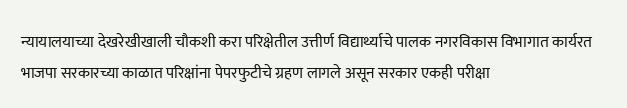न्यायालयाच्या देखरेखीखाली चौकशी करा परिक्षेतील उत्तीर्ण विद्यार्थ्याचे पालक नगरविकास विभागात कार्यरत
भाजपा सरकारच्या काळात परिक्षांना पेपरफुटीचे ग्रहण लागले असून सरकार एकही परीक्षा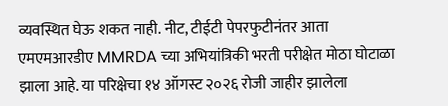व्यवस्थित घेऊ शकत नाही. नीट, टीईटी पेपरफुटीनंतर आता एमएमआरडीए MMRDA च्या अभियांत्रिकी भरती परीक्षेत मोठा घोटाळा झाला आहे. या परिक्षेचा १४ ऑगस्ट २०२६ रोजी जाहीर झालेला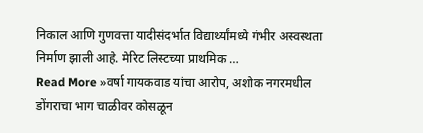निकाल आणि गुणवत्ता यादीसंदर्भात विद्यार्थ्यांमध्ये गंभीर अस्वस्थता निर्माण झाली आहे. मेरिट लिस्टच्या प्राथमिक …
Read More »वर्षा गायकवाड यांचा आरोप, अशोक नगरमधील डोंगराचा भाग चाळीवर कोसळून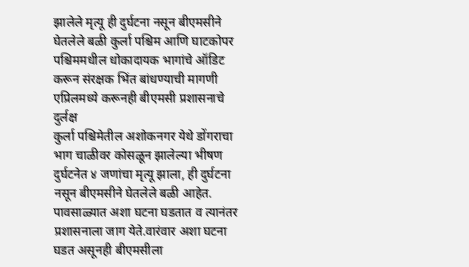झालेले मृत्यू ही दुर्घटना नसून बीएमसीने घेतलेले बळी कुर्ला पश्चिम आणि घाटकोपर पश्चिममधील धोकादायक भागांचे ऑडिट करून संरक्षक भिंत बांधण्याची मागणी एप्रिलमध्ये करूनही बीएमसी प्रशासनाचे दुर्लक्ष
कुर्ला पश्चिमेतील अशोकनगर येथे डोंगराचा भाग चाळीवर कोसळून झालेल्या भीषण दुर्घटनेत ४ जणांचा मृत्यू झाला, ही दुर्घटना नसून बीएमसीने घेतलेले बळी आहेत. पावसाळ्यात अशा घटना घडतात व त्यानंतर प्रशासनाला जाग येते.वारंवार अशा घटना घडत असूनही बीएमसीला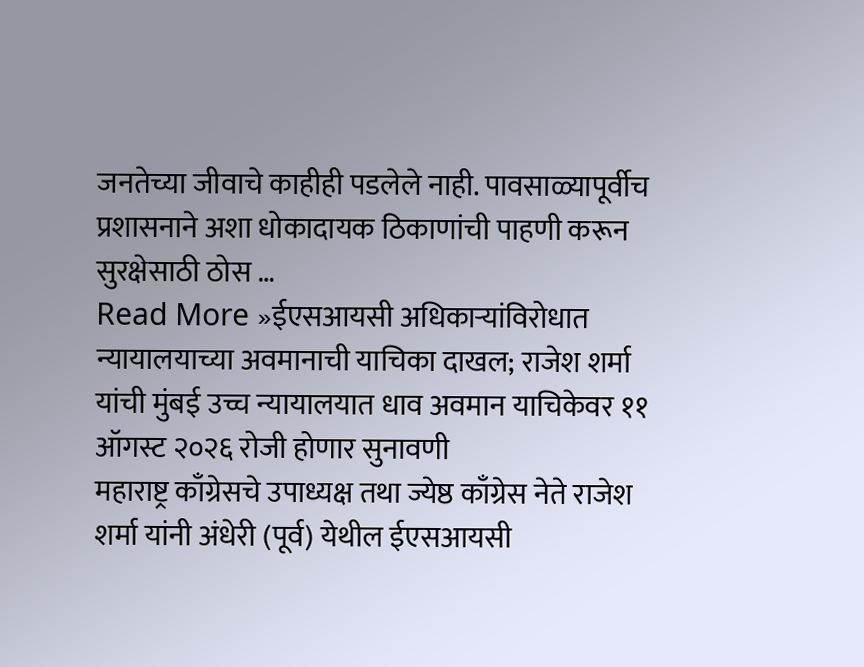जनतेच्या जीवाचे काहीही पडलेले नाही. पावसाळ्यापूर्वीच प्रशासनाने अशा धोकादायक ठिकाणांची पाहणी करून सुरक्षेसाठी ठोस …
Read More »ईएसआयसी अधिकाऱ्यांविरोधात न्यायालयाच्या अवमानाची याचिका दाखल; राजेश शर्मा यांची मुंबई उच्च न्यायालयात धाव अवमान याचिकेवर ११ ऑगस्ट २०२६ रोजी होणार सुनावणी
महाराष्ट्र काँग्रेसचे उपाध्यक्ष तथा ज्येष्ठ काँग्रेस नेते राजेश शर्मा यांनी अंधेरी (पूर्व) येथील ईएसआयसी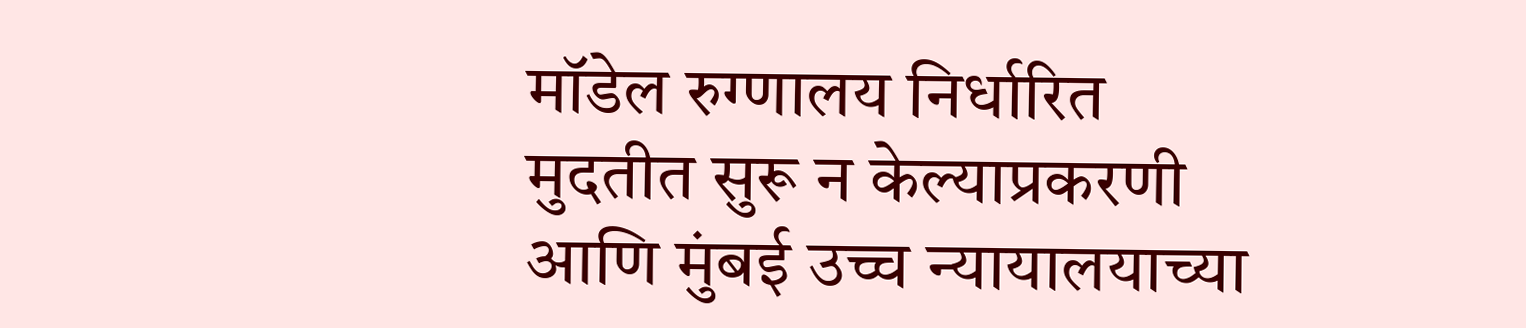मॉडेल रुग्णालय निर्धारित मुदतीत सुरू न केल्याप्रकरणी आणि मुंबई उच्च न्यायालयाच्या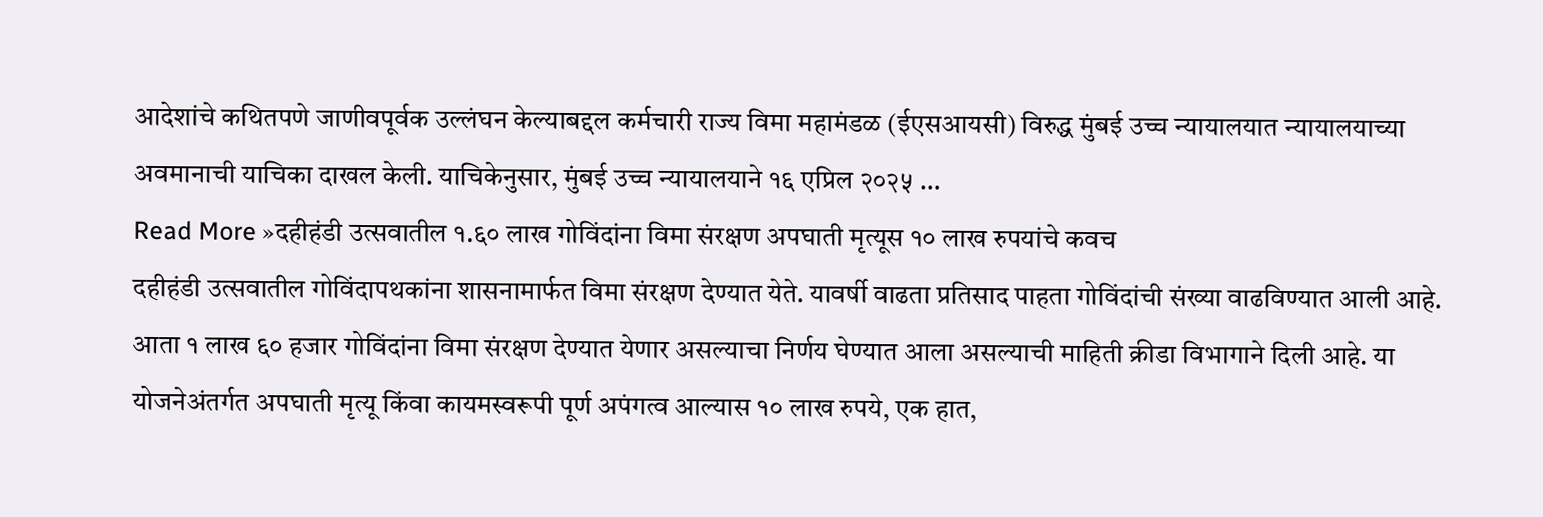आदेशांचे कथितपणे जाणीवपूर्वक उल्लंघन केल्याबद्दल कर्मचारी राज्य विमा महामंडळ (ईएसआयसी) विरुद्ध मुंबई उच्च न्यायालयात न्यायालयाच्या अवमानाची याचिका दाखल केली. याचिकेनुसार, मुंबई उच्च न्यायालयाने १६ एप्रिल २०२५ …
Read More »दहीहंडी उत्सवातील १.६० लाख गोविंदांना विमा संरक्षण अपघाती मृत्यूस १० लाख रुपयांचे कवच
दहीहंडी उत्सवातील गोविंदापथकांना शासनामार्फत विमा संरक्षण देण्यात येते. यावर्षी वाढता प्रतिसाद पाहता गोविंदांची संख्या वाढविण्यात आली आहे. आता १ लाख ६० हजार गोविंदांना विमा संरक्षण देण्यात येणार असल्याचा निर्णय घेण्यात आला असल्याची माहिती क्रीडा विभागाने दिली आहे. या योजनेअंतर्गत अपघाती मृत्यू किंवा कायमस्वरूपी पूर्ण अपंगत्व आल्यास १० लाख रुपये, एक हात,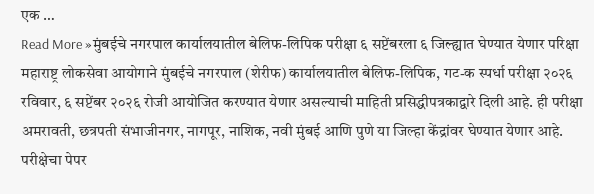एक …
Read More »मुंबईचे नगरपाल कार्यालयातील बेलिफ-लिपिक परीक्षा ६ सप्टेंबरला ६ जिल्ह्यात घेण्यात येणार परिक्षा
महाराष्ट्र लोकसेवा आयोगाने मुंबईचे नगरपाल (शेरीफ) कार्यालयातील बेलिफ-लिपिक, गट-क स्पर्धा परीक्षा २०२६ रविवार, ६ सप्टेंबर २०२६ रोजी आयोजित करण्यात येणार असल्याची माहिती प्रसिद्धीपत्रकाद्वारे दिली आहे. ही परीक्षा अमरावती, छत्रपती संभाजीनगर, नागपूर, नाशिक, नवी मुंबई आणि पुणे या जिल्हा केंद्रांवर घेण्यात येणार आहे. परीक्षेचा पेपर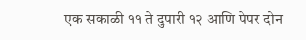एक सकाळी ११ ते दुपारी १२ आणि पेपर दोन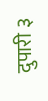दुपारी ३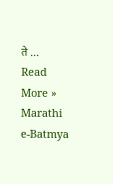ते …
Read More »
Marathi e-Batmya